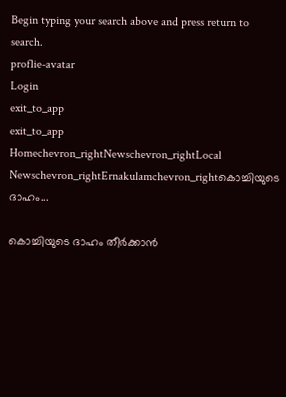Begin typing your search above and press return to search.
proflie-avatar
Login
exit_to_app
exit_to_app
Homechevron_rightNewschevron_rightLocal Newschevron_rightErnakulamchevron_rightകൊച്ചിയുടെ ദാഹം...

കൊച്ചിയുടെ ദാഹം തീർക്കാൻ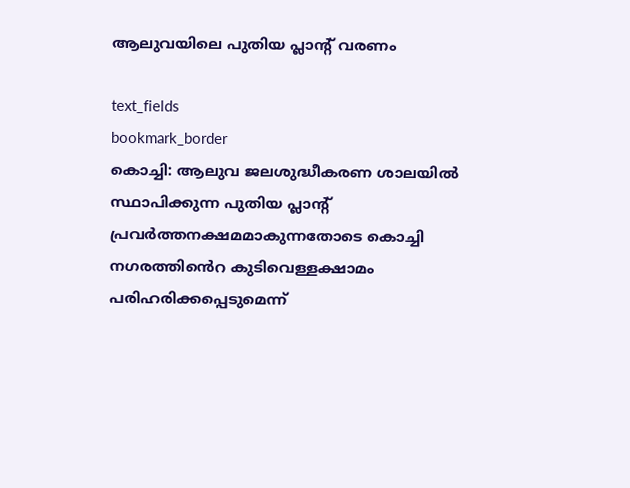ആലുവയിലെ പുതിയ പ്ലാന്‍റ് വരണം

text_fields
bookmark_border
കൊച്ചി: ആലുവ ജലശുദ്ധീകരണ ശാലയിൽ സ്ഥാപിക്കുന്ന പുതിയ പ്ലാന്‍റ് പ്രവർത്തനക്ഷമമാകുന്നതോടെ കൊച്ചി നഗരത്തി‍ൻെറ കുടിവെള്ളക്ഷാമം പരിഹരിക്കപ്പെടുമെന്ന്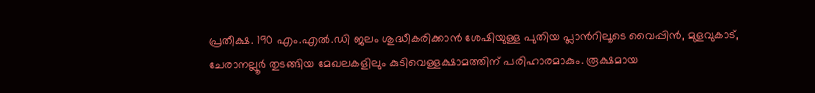പ്രതീക്ഷ. 190 എം.എൽ.ഡി ജലം ശുദ്ധീകരിക്കാൻ ശേഷിയുള്ള പുതിയ പ്ലാന്‍റിലൂടെ വൈപ്പിൻ, മുളവുകാട്, ചേരാനല്ലൂർ തുടങ്ങിയ മേഖലകളിലും കുടിവെള്ളക്ഷാമത്തിന് പരിഹാരമാകും. രൂക്ഷമായ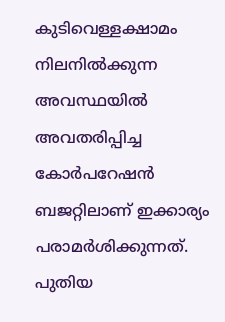കുടിവെള്ളക്ഷാമം നിലനിൽക്കുന്ന അവസ്ഥയിൽ അവതരിപ്പിച്ച കോർപറേഷൻ ബജറ്റിലാണ് ഇക്കാര്യം പരാമർശിക്കുന്നത്. പുതിയ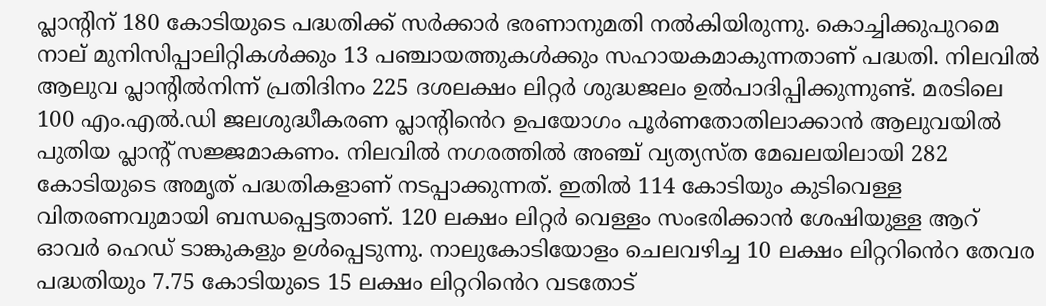പ്ലാന്‍റിന് 180 കോടിയുടെ പദ്ധതിക്ക് സർക്കാർ ഭരണാനുമതി നൽകിയിരുന്നു. കൊച്ചിക്കുപുറമെ നാല് മുനിസിപ്പാലിറ്റികൾക്കും 13 പഞ്ചായത്തുകൾക്കും സഹായകമാകുന്നതാണ് പദ്ധതി. നിലവിൽ ആലുവ പ്ലാന്‍റിൽനിന്ന് പ്രതിദിനം 225 ദശലക്ഷം ലിറ്റർ ശുദ്ധജലം ഉൽപാദിപ്പിക്കുന്നുണ്ട്. മരടിലെ 100 എം.എൽ.ഡി ജലശുദ്ധീകരണ പ്ലാന്‍റി‍ൻെറ ഉപയോഗം പൂർണതോതിലാക്കാൻ ആലുവയിൽ പുതിയ പ്ലാന്‍റ് സജ്ജമാകണം. നിലവിൽ നഗരത്തിൽ അഞ്ച് വ്യത്യസ്ത മേഖലയിലായി 282 കോടിയുടെ അമൃത് പദ്ധതികളാണ് നടപ്പാക്കുന്നത്. ഇതിൽ 114 കോടിയും കുടിവെള്ള വിതരണവുമായി ബന്ധപ്പെട്ടതാണ്. 120 ലക്ഷം ലിറ്റർ വെള്ളം സംഭരിക്കാൻ ശേഷിയുള്ള ആറ് ഓവർ ഹെഡ് ടാങ്കുകളും ഉൾപ്പെടുന്നു. നാലുകോടിയോളം ചെലവഴിച്ച 10 ലക്ഷം ലിറ്ററി‍ൻെറ തേവര പദ്ധതിയും 7.75 കോടിയുടെ 15 ലക്ഷം ലിറ്ററി‍ൻെറ വടതോട്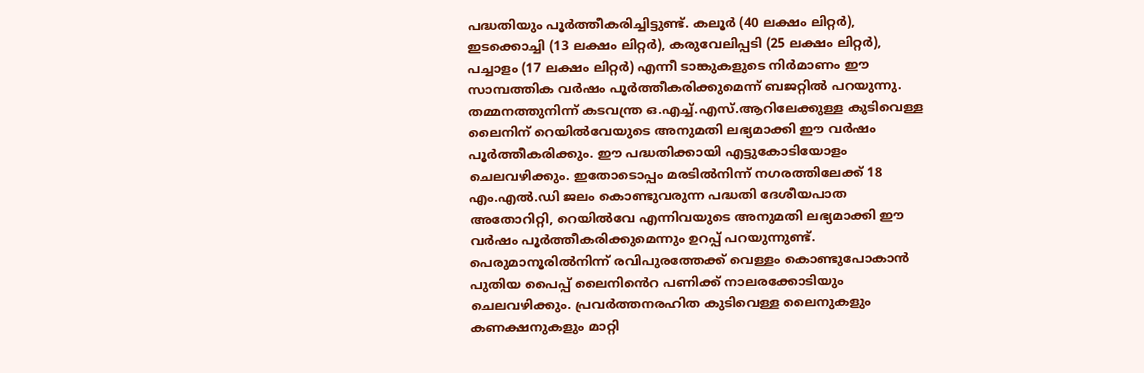പദ്ധതിയും പൂർത്തീകരിച്ചിട്ടുണ്ട്. കലൂർ (40 ലക്ഷം ലിറ്റർ), ഇടക്കൊച്ചി (13 ലക്ഷം ലിറ്റർ), കരുവേലിപ്പടി (25 ലക്ഷം ലിറ്റർ), പച്ചാളം (17 ലക്ഷം ലിറ്റർ) എന്നീ ടാങ്കുകളുടെ നിർമാണം ഈ സാമ്പത്തിക വർഷം പൂർത്തീകരിക്കുമെന്ന് ബജറ്റിൽ പറയുന്നു. തമ്മനത്തുനിന്ന് കടവന്ത്ര ഒ.എച്ച്.എസ്.ആറിലേക്കുള്ള കുടിവെള്ള ലൈനിന് റെയിൽവേയുടെ അനുമതി ലഭ്യമാക്കി ഈ വർഷം പൂർത്തീകരിക്കും. ഈ പദ്ധതിക്കായി എട്ടുകോടിയോളം ചെലവഴിക്കും. ഇതോടൊപ്പം മരടിൽനിന്ന് നഗരത്തിലേക്ക് 18 എം.എൽ.ഡി ജലം കൊണ്ടുവരുന്ന പദ്ധതി ദേശീയപാത അതോറിറ്റി, റെയിൽവേ എന്നിവയുടെ അനുമതി ലഭ്യമാക്കി ഈ വർഷം പൂർത്തീകരിക്കുമെന്നും ഉറപ്പ് പറയുന്നുണ്ട്. പെരുമാനൂരിൽനിന്ന് രവിപുരത്തേക്ക് വെള്ളം കൊണ്ടുപോകാൻ പുതിയ പൈപ്പ് ലൈനി‍ൻെറ പണിക്ക് നാലരക്കോടിയും ചെലവഴിക്കും. പ്രവർത്തനരഹിത കുടിവെള്ള ലൈനുകളും കണക്ഷനുകളും മാറ്റി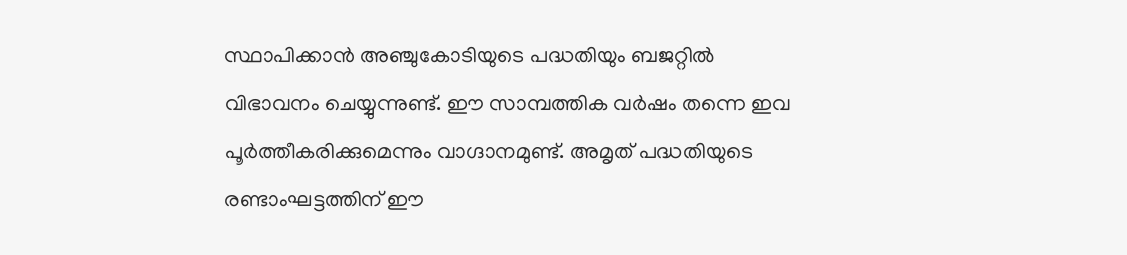സ്ഥാപിക്കാൻ അഞ്ചുകോടിയുടെ പദ്ധതിയും ബജറ്റിൽ വിഭാവനം ചെയ്യുന്നുണ്ട്. ഈ സാമ്പത്തിക വർഷം തന്നെ ഇവ പൂർത്തീകരിക്കുമെന്നും വാഗ്ദാനമുണ്ട്. അമൃത് പദ്ധതിയുടെ രണ്ടാംഘട്ടത്തിന് ഈ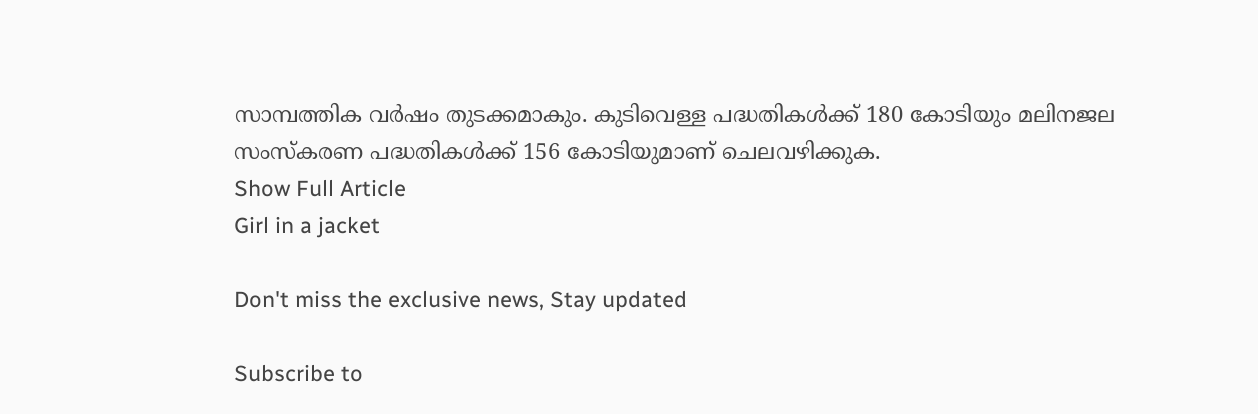സാമ്പത്തിക വർഷം തുടക്കമാകും. കുടിവെള്ള പദ്ധതികൾക്ക് 180 കോടിയും മലിനജല സംസ്കരണ പദ്ധതികൾക്ക് 156 കോടിയുമാണ് ചെലവഴിക്കുക.
Show Full Article
Girl in a jacket

Don't miss the exclusive news, Stay updated

Subscribe to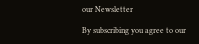our Newsletter

By subscribing you agree to our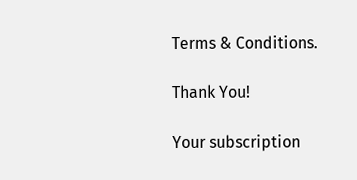Terms & Conditions.

Thank You!

Your subscription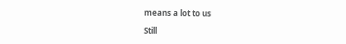means a lot to us

Still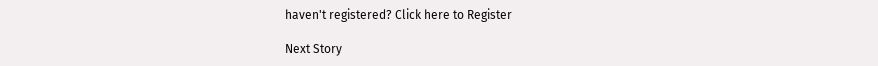haven't registered? Click here to Register

Next Story